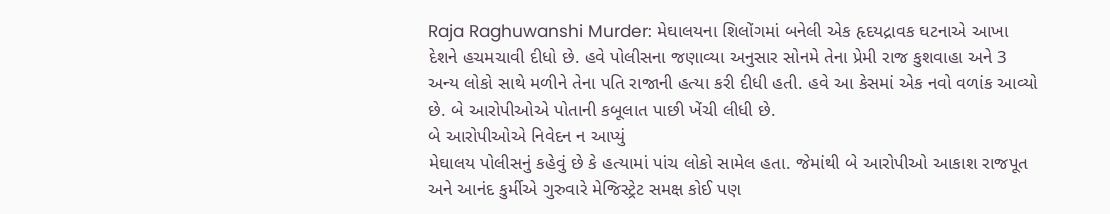Raja Raghuwanshi Murder: મેઘાલયના શિલોંગમાં બનેલી એક હૃદયદ્રાવક ઘટનાએ આખા દેશને હચમચાવી દીધો છે. હવે પોલીસના જણાવ્યા અનુસાર સોનમે તેના પ્રેમી રાજ કુશવાહા અને 3 અન્ય લોકો સાથે મળીને તેના પતિ રાજાની હત્યા કરી દીધી હતી. હવે આ કેસમાં એક નવો વળાંક આવ્યો છે. બે આરોપીઓએ પોતાની કબૂલાત પાછી ખેંચી લીધી છે.
બે આરોપીઓએ નિવેદન ન આપ્યું
મેઘાલય પોલીસનું કહેવું છે કે હત્યામાં પાંચ લોકો સામેલ હતા. જેમાંથી બે આરોપીઓ આકાશ રાજપૂત અને આનંદ કુર્મીએ ગુરુવારે મેજિસ્ટ્રેટ સમક્ષ કોઈ પણ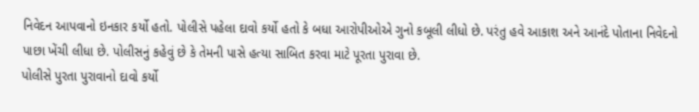નિવેદન આપવાનો ઇનકાર કર્યો હતો. પોલીસે પહેલા દાવો કર્યો હતો કે બધા આરોપીઓએ ગુનો કબૂલી લીધો છે. પરંતુ હવે આકાશ અને આનંદે પોતાના નિવેદનો પાછા ખેંચી લીધા છે. પોલીસનું કહેવું છે કે તેમની પાસે હત્યા સાબિત કરવા માટે પૂરતા પુરાવા છે.
પોલીસે પુરતા પુરાવાનો દાવો કર્યો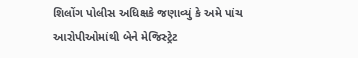શિલોંગ પોલીસ અધિક્ષકે જણાવ્યું કે અમે પાંચ આરોપીઓમાંથી બેને મેજિસ્ટ્રેટ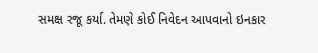સમક્ષ રજૂ કર્યા. તેમણે કોઈ નિવેદન આપવાનો ઇનકાર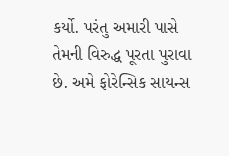કર્યો. પરંતુ અમારી પાસે તેમની વિરુદ્ધ પૂરતા પુરાવા છે. અમે ફોરેન્સિક સાયન્સ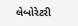લેબોરેટરી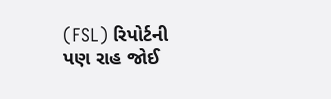(FSL) રિપોર્ટની પણ રાહ જોઈ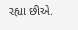રહ્યા છીએ.